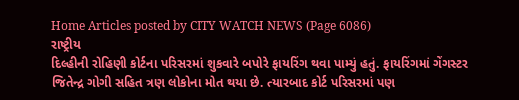Home Articles posted by CITY WATCH NEWS (Page 6086)
રાષ્ટ્રીય
દિલ્હીની રોહિણી કોર્ટના પરિસરમાં શુકવારે બપોરે ફાયરિંગ થવા પામ્યું હતું. ફાયરિંગમાં ગેંગસ્ટર જિતેન્દ્ર ગોગી સહિત ત્રણ લોકોના મોત થયા છે. ત્યારબાદ કોર્ટ પરિસરમાં પણ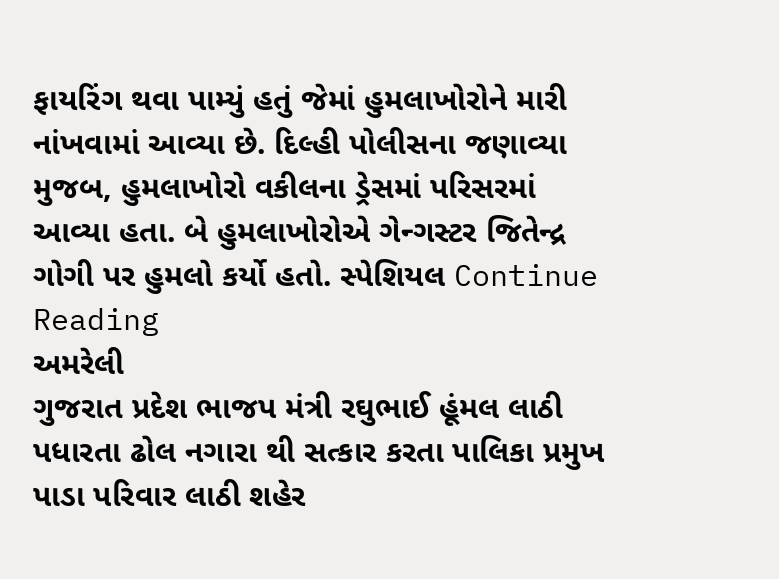ફાયરિંગ થવા પામ્યું હતું જેમાં હુમલાખોરોને મારી નાંખવામાં આવ્યા છે. દિલ્હી પોલીસના જણાવ્યા મુજબ, હુમલાખોરો વકીલના ડ્રેસમાં પરિસરમાં આવ્યા હતા. બે હુમલાખોરોએ ગેન્ગસ્ટર જિતેન્દ્ર ગોગી પર હુમલો કર્યો હતો. સ્પેશિયલ Continue Reading
અમરેલી
ગુજરાત પ્રદેશ ભાજપ મંત્રી રઘુભાઈ હૂંમલ લાઠી પધારતા ઢોલ નગારા થી સત્કાર કરતા પાલિકા પ્રમુખ પાડા પરિવાર લાઠી શહેર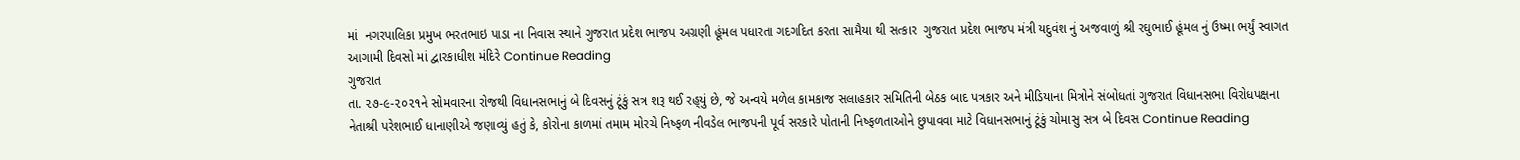માં  નગરપાલિકા પ્રમુખ ભરતભાઇ પાડા ના નિવાસ સ્થાને ગુજરાત પ્રદેશ ભાજપ અગ્રણી હૂંમલ પધારતા ગદગદિત કરતા સામૈયા થી સત્કાર  ગુજરાત પ્રદેશ ભાજપ મંત્રી યદુવંશ નું અજવાળું શ્રી રઘુભાઈ હૂંમલ નું ઉષ્મા ભર્યું સ્વાગત આગામી દિવસો માં દ્વારકાધીશ મંદિરે Continue Reading
ગુજરાત
તા. ૨૭-૯-૨૦૨૧ને સોમવારના રોજથી વિધાનસભાનું બે દિવસનું ટૂંકું સત્ર શરૂ થઈ રહ્‌યું છે, જે અન્‍વયે મળેલ કામકાજ સલાહકાર સમિતિની બેઠક બાદ પત્રકાર અને મીડિયાના મિત્રોને સંબોધતાં ગુજરાત વિધાનસભા વિરોધપક્ષના નેતાશ્રી પરેશભાઈ ધાનાણીએ જણાવ્‍યું હતું કે, કોરોના કાળમાં તમામ મોરચે નિષ્‍ફળ નીવડેલ ભાજપની પૂર્વ સરકારે પોતાની નિષ્‍ફળતાઓને છુપાવવા માટે વિધાનસભાનું ટૂંકું ચોમાસુ સત્ર બે દિવસ Continue Reading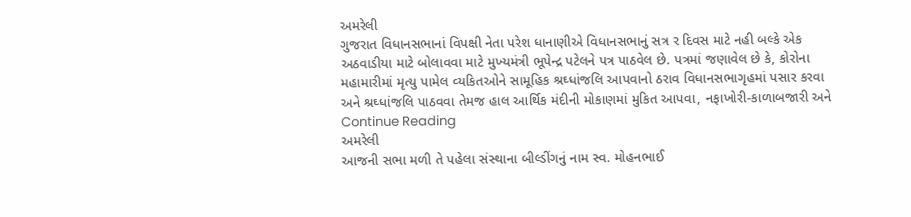અમરેલી
ગુજરાત વિધાનસભાનાં વિપક્ષી નેતા પરેશ ધાનાણીએ વિધાનસભાનું સત્ર ર દિવસ માટે નહી બલ્‍કે એક અઠવાડીયા માટે બોલાવવા માટે મુખ્‍યમંત્રી ભૂપેન્‍દ્ર પટેલને પત્ર પાઠવેલ છે. પત્રમાં જણાવેલ છે કે, કોરોના મહામારીમાં મૃત્‍યુ પામેલ વ્‍યકિતઓને સામૂહિક શ્રઘ્‍ધાંજલિ આપવાનો ઠરાવ વિધાનસભાગૃહમાં પસાર કરવા અને શ્રઘ્‍ધાંજલિ પાઠવવા તેમજ હાલ આર્થિક મંદીની મોકાણમાં મુકિત આપવા, નફાખોરી-કાળાબજારી અને Continue Reading
અમરેલી
આજની સભા મળી તે પહેલા સંસ્‍થાના બીલ્‍ડીંગનું નામ સ્‍વ. મોહનભાઈ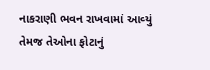નાકરાણી ભવન રાખવામાં આવ્‍યું તેમજ તેઓના ફોટાનું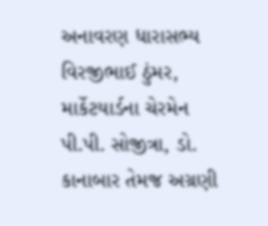અનાવરણ ધારાસભ્‍ય વિરજીભાઈ ઠુંમર, માર્કેટયાર્ડના ચેરમેન પી.પી. સોજીત્રા, ડો. કાનાબાર તેમજ અગ્રણી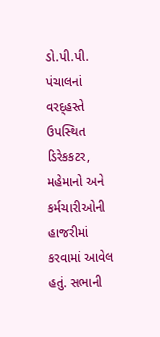ડો.પી.પી. પંચાલનાં વરદ્‌હસ્‍તે ઉપસ્‍થિત ડિરેકકટર, મહેમાનો અને કર્મચારીઓની હાજરીમાં કરવામાં આવેલ હતું. સભાની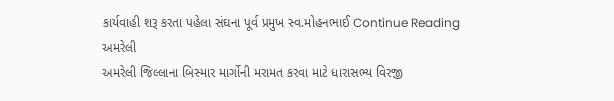કાર્યવાહી શરૂ કરતા પહેલા સંઘના પૂર્વ પ્રમુખ સ્‍વ.મોહનભાઈ Continue Reading
અમરેલી
અમરેલી જિલ્‍લાના બિસ્‍માર માર્ગોની મરામત કરવા માટે ધારાસભ્‍ય વિરજી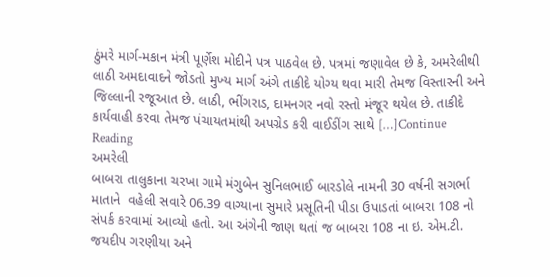ઠુંમરે માર્ગ-મકાન મંત્રી પૂર્ણેશ મોદીને પત્ર પાઠવેલ છે. પત્રમાં જણાવેલ છે કે, અમરેલીથી લાઠી અમદાવાદને જોડતો મુખ્‍ય માર્ગ અંગે તાકીદે યોગ્‍ય થવા મારી તેમજ વિસ્‍તારની અને જિલ્‍લાની રજૂઆત છે. લાઠી, ભીંગરાડ, દામનગર નવો રસ્‍તો મંજૂર થયેલ છે. તાકીદે કાર્યવાહી કરવા તેમજ પંચાયતમાંથી અપગ્રેડ કરી વાઈડીંગ સાથે […]Continue Reading
અમરેલી
બાબરા તાલુકાના ચરખા ગામે મંગુબેન સુનિલભાઈ બારડોલે નામની 30 વર્ષની સગર્ભા માતાને  વહેલી સવારે 06.39 વાગ્‍યાના સુમારે પ્રસૂતિની પીડા ઉપાડતાં બાબરા 108 નો સંપર્ક કરવામાં આવ્‍યો હતો. આ અંગેની જાણ થતાં જ બાબરા 108 ના ઇ. એમ.ટી. જયદીપ ગરણીયા અને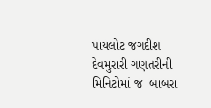પાયલોટ જગદીશ દેવમુરારી ગણતરીની મિનિટોમાં જ  બાબરા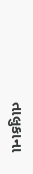તાલુકાના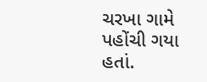ચરખા ગામે પહોંચી ગયા હતાં.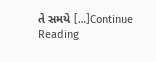તે સમયે […]Continue Reading